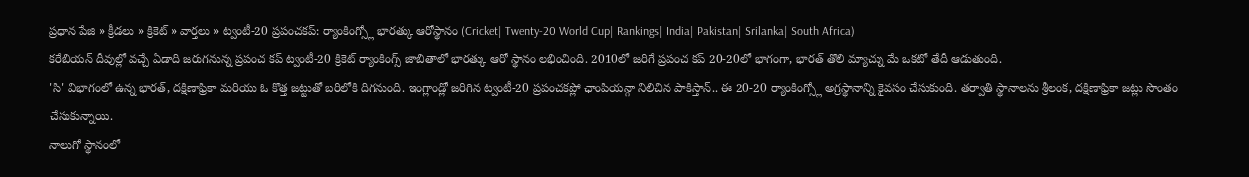ప్రధాన పేజి » క్రీడలు » క్రికెట్ » వార్తలు » ట్వంటీ-20 ప్రపంచకప్: ర్యాంకింగ్స్లో భారత్కు ఆరోస్థానం (Cricket| Twenty-20 World Cup| Rankings| India| Pakistan| Srilanka| South Africa)
కరేబియన్ దీవుల్లో వచ్చే ఏడాది జరుగనున్న ప్రపంచ కప్ ట్వంటీ-20 క్రికెట్ ర్యాంకింగ్స్ జాబితాలో భారత్కు ఆరో స్థానం లభించింది. 2010లో జరిగే ప్రపంచ కప్ 20-20లో భాగంగా, భారత్ తొలి మ్యాచ్ను మే ఒకటో తేదీ ఆడుతుంది.
'సి' విభాగంలో ఉన్న భారత్, దక్షిణాఫ్రికా మరియు ఓ కొత్త జట్టుతో బరిలోకి దిగనుంది. ఇంగ్లాండ్లో జరిగిన ట్వంటీ-20 ప్రపంచకప్లో ఛాంపియన్గా నిలిచిన పాకిస్తాన్.. ఈ 20-20 ర్యాంకింగ్స్లో అగ్రస్థానాన్ని కైవసం చేసుకుంది. తర్వాతి స్థానాలను శ్రీలంక, దక్షిణాఫ్రికా జట్లు సొంతం చేసుకున్నాయి.
నాలుగో స్థానంలో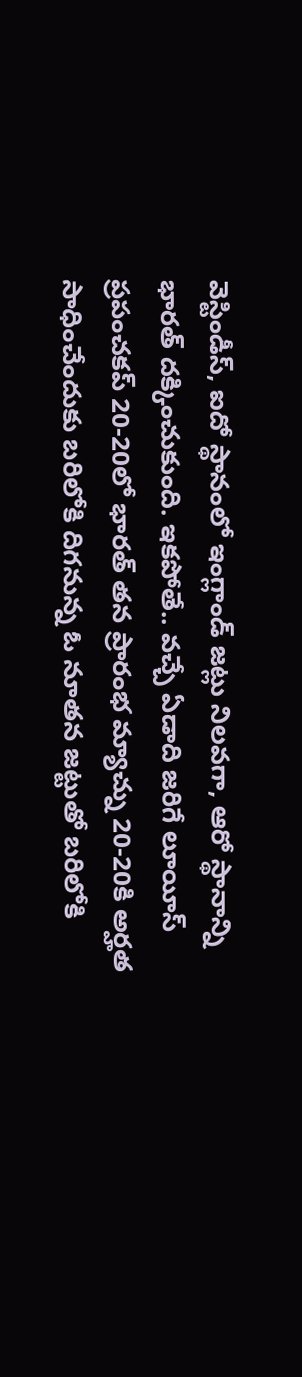వెస్టిండీస్, ఐదో స్థానంలో ఇంగ్లాండ్ జట్లు నిలవగా, ఆరో స్థానాన్ని భారత్ దక్కించుకుంది. ఇకపోతే.. వచ్చే ఏడాది జరిగే లూయీస్ ప్రపంచకప్ 20-20లో భారత్ తన ప్రారంభ మ్యాచ్ను 20-20కి అర్హత సాధించేందుకు బరిలోకి దిగనున్న ఓ నూతన జట్టుతో బరిలోకి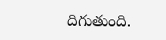దిగుతుంది.